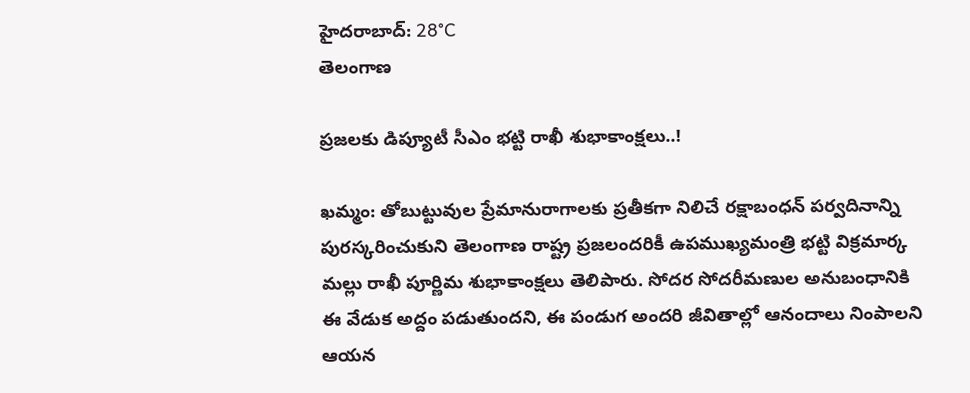హైదరాబాద్: 28°C
తెలంగాణ

ప్రజలకు డిప్యూటీ సీఎం భట్టి రాఖీ శుభాకాంక్షలు..!

ఖమ్మం: తోబుట్టువుల ప్రేమానురాగాలకు ప్రతీకగా నిలిచే రక్షాబంధన్ పర్వదినాన్ని పురస్కరించుకుని తెలంగాణ రాష్ట్ర ప్రజలందరికీ ఉపముఖ్యమంత్రి భట్టి విక్రమార్క మల్లు రాఖీ పూర్ణిమ శుభాకాంక్షలు తెలిపారు. సోదర సోదరీమణుల అనుబంధానికి ఈ వేడుక అద్దం పడుతుందని, ఈ పండుగ అందరి జీవితాల్లో ఆనందాలు నింపాలని ఆయన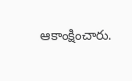ఆకాంక్షించారు.